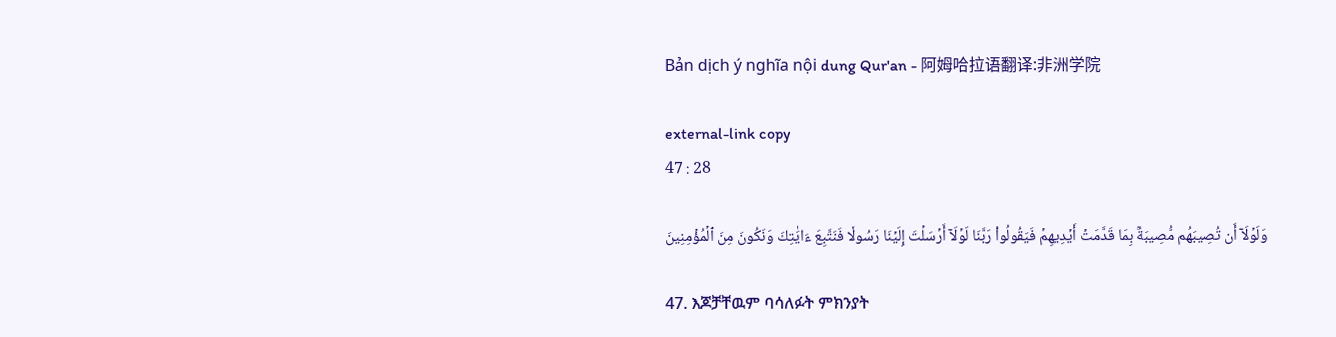Bản dịch ý nghĩa nội dung Qur'an - 阿姆哈拉语翻译:非洲学院

external-link copy
47 : 28

وَلَوۡلَآ أَن تُصِيبَهُم مُّصِيبَةُۢ بِمَا قَدَّمَتۡ أَيۡدِيهِمۡ فَيَقُولُواْ رَبَّنَا لَوۡلَآ أَرۡسَلۡتَ إِلَيۡنَا رَسُولٗا فَنَتَّبِعَ ءَايَٰتِكَ وَنَكُونَ مِنَ ٱلۡمُؤۡمِنِينَ

47. እጆቻቸዉም ባሳለፉት ምክንያት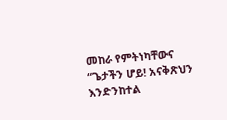መከራ የምትነካቸውና “ጌታችን ሆይ! አናቅጽህን እንድንከተል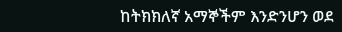ከትክክለኛ አማኞችም እንድንሆን ወደ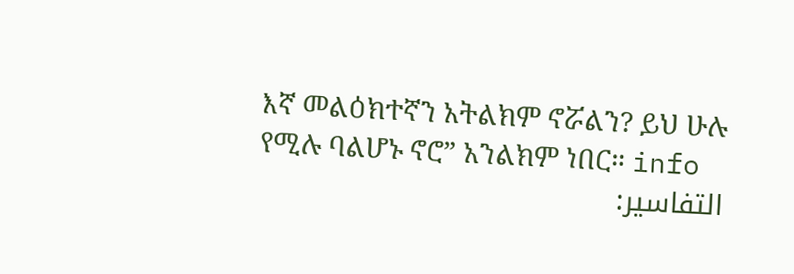እኛ መልዕክተኛን አትልክም ኖሯልን? ይህ ሁሉ የሚሉ ባልሆኑ ኖሮ” አንልክም ነበር። info
التفاسير: